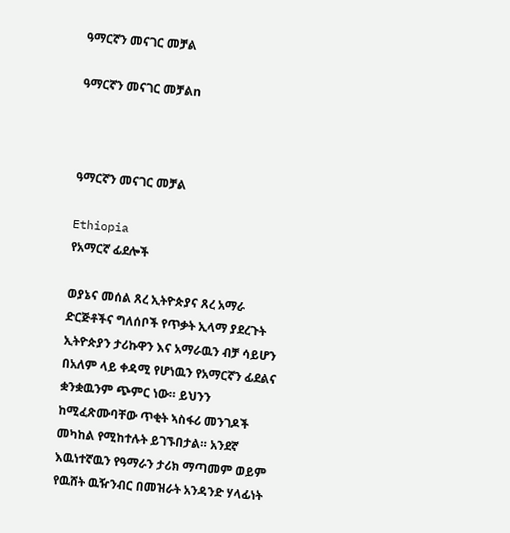ዓማርኛን መናገር መቻል

ዓማርኛን መናገር መቻልn



ዓማርኛን መናገር መቻል

Ethiopia
የአማርኛ ፊደሎች

ወያኔና መሰል ጸረ ኢትዮጵያና ጸረ አማራ ድርጅቶችና ግለሰቦች የጥቃት ኢላማ ያደረጉት ኢትዮጵያን ታሪኩዋን እና አማራዉን ብቻ ሳይሆን በአለም ላይ ቀዳሚ የሆነዉን የአማርኛን ፊደልና ቋንቋዉንም ጭምር ነው። ይህንን ከሚፈጽሙባቸው ጥቂት ኣስፋሪ መንገዶች መካከል የሚከተሉት ይገኙበታል። አንደኛ እዉነተኛዉን የዓማራን ታሪክ ማጣመም ወይም የዉሸት ዉዥንብር በመዝራት አንዳንድ ሃላፊነት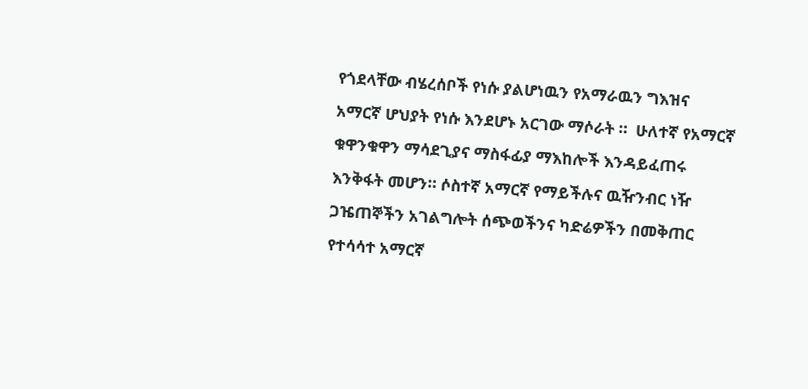የጎደላቸው ብሄረሰቦች የነሱ ያልሆነዉን የአማራዉን ግእዝና አማርኛ ሆህያት የነሱ እንደሆኑ አርገው ማሶራት ።  ሁለተኛ የአማርኛ ቁዋንቁዋን ማሳደጊያና ማስፋፊያ ማእከሎች እንዳይፈጠሩ እንቅፋት መሆን። ሶስተኛ አማርኛ የማይችሉና ዉዥንብር ነዥ ጋዤጠኞችን አገልግሎት ሰጭወችንና ካድሬዎችን በመቅጠር የተሳሳተ አማርኛ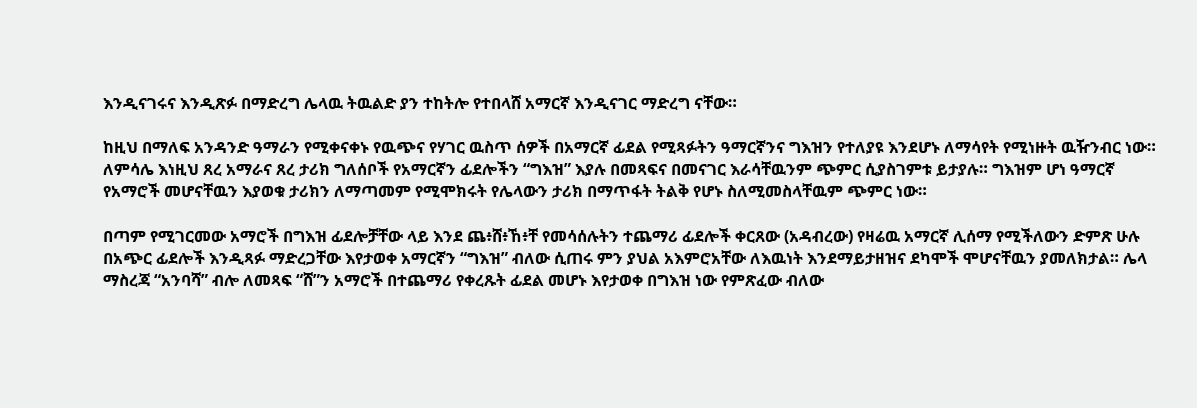እንዲናገሩና እንዲጽፉ በማድረግ ሌላዉ ትዉልድ ያን ተከትሎ የተበላሸ አማርኛ እንዲናገር ማድረግ ናቸው።

ከዚህ በማለፍ አንዳንድ ዓማራን የሚቀናቀኑ የዉጭና የሃገር ዉስጥ ሰዎች በአማርኛ ፊደል የሚጻፉትን ዓማርኛንና ግእዝን የተለያዩ እንደሆኑ ለማሳየት የሚነዙት ዉዥንብር ነው። ለምሳሌ እነዚህ ጸረ አማራና ጸረ ታሪክ ግለሰቦች የአማርኛን ፊደሎችን “ግእዝ” እያሉ በመጻፍና በመናገር እራሳቸዉንም ጭምር ሲያስገምቱ ይታያሉ። ግእዝም ሆነ ዓማርኛ የአማሮች መሆናቸዉን እያወቁ ታሪክን ለማጣመም የሚሞክሩት የሌላውን ታሪክ በማጥፋት ትልቅ የሆኑ ስለሚመስላቸዉም ጭምር ነው።

በጣም የሚገርመው አማሮች በግእዝ ፊደሎቻቸው ላይ እንደ ጨ፥ሸ፥ኸ፥ቸ የመሳሰሉትን ተጨማሪ ፊደሎች ቀርጸው (አዳብረው) የዛሬዉ አማርኛ ሊሰማ የሚችለውን ድምጽ ሁሉ በአጭር ፊደሎች እንዲጻፉ ማድረጋቸው እየታወቀ አማርኛን “ግእዝ” ብለው ሲጠሩ ምን ያህል አእምሮአቸው ለእዉነት እንደማይታዘዝና ደካሞች ሞሆናቸዉን ያመለክታል። ሌላ ማስረጃ “አንባሻ” ብሎ ለመጻፍ “ሸ”ን አማሮች በተጨማሪ የቀረጹት ፊደል መሆኑ እየታወቀ በግእዝ ነው የምጽፈው ብለው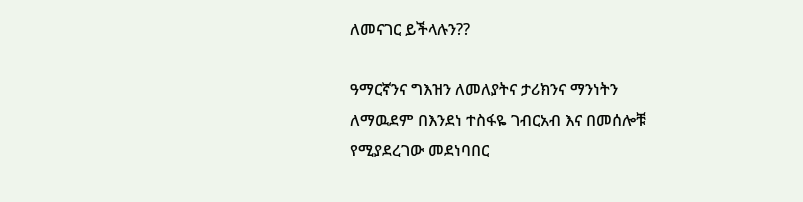ለመናገር ይችላሉን??

ዓማርኛንና ግእዝን ለመለያትና ታሪክንና ማንነትን ለማዉደም በእንደነ ተስፋዬ ገብርአብ እና በመሰሎቹ የሚያደረገው መደነባበር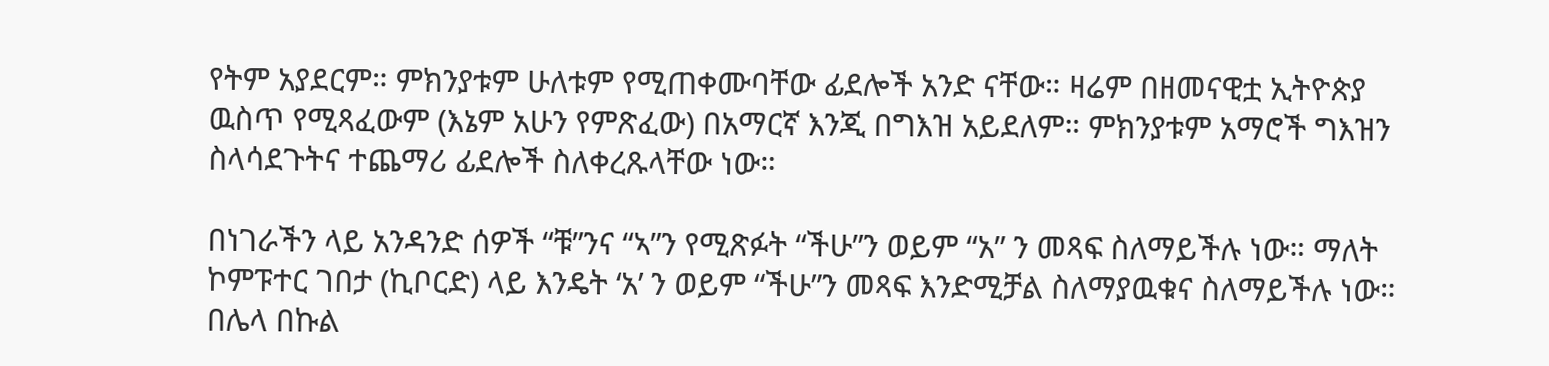የትም አያደርም። ምክንያቱም ሁለቱም የሚጠቀሙባቸው ፊደሎች አንድ ናቸው። ዛሬም በዘመናዊቷ ኢትዮጵያ ዉስጥ የሚጻፈውም (እኔም አሁን የምጽፈው) በአማርኛ እንጂ በግእዝ አይደለም። ምክንያቱም አማሮች ግእዝን ስላሳደጉትና ተጨማሪ ፊደሎች ስለቀረጹላቸው ነው።

በነገራችን ላይ አንዳንድ ሰዎች “ቹ”ንና “ኣ”ን የሚጽፉት “ችሁ”ን ወይም “አ” ን መጻፍ ስለማይችሉ ነው። ማለት ኮምፑተር ገበታ (ኪቦርድ) ላይ እንዴት ‘አ’ ን ወይም “ችሁ”ን መጻፍ እንድሚቻል ስለማያዉቁና ስለማይችሉ ነው። በሌላ በኩል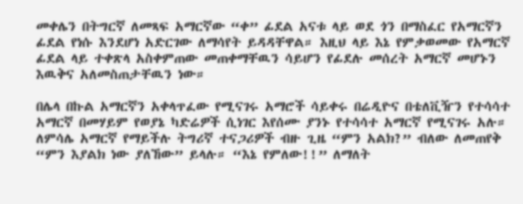መቀሌን በትግርኛ ለመጻፍ አማርኛው “ቀ” ፊደል አናቱ ላይ ወደ ጎን በማስፈር የአማርኛን ፊደል የነሱ እንደሆነ አድርገው ለማሳየት ይዳዳቸዋል። እዚህ ላይ እኔ የምቃወመው የአማርኛ ፊደል ላይ ተቀጽላ አስቀምጠው መጠቀማቸዉን ሳይሆን የፊደሉ መሰረት አማርኛ መሆኑን እዉቅና አለመስጠታቸዉን ነው።

በሌላ በኩል አማርኛን አቀላጥፈው የሚናገሩ አማሮች ሳይቀሩ በሬዲዮና በቴለቪዥን የተሳሳተ አማርኛ በመሃይም የወያኔ ካድሬዎች ሲነገር እየሰሙ ያንኑ የተሳሳተ አማርኛ የሚናገሩ አሉ። ለምሳሌ አማርኛ የማይችሉ ትግሪኛ ተናጋሪዎች ብዙ ጊዜ “ምን አልክ?” ብለው ለመጠየቅ “ምን እያልክ ነው ያለኸው” ይላሉ። “እኔ የምለው!!” ለማለት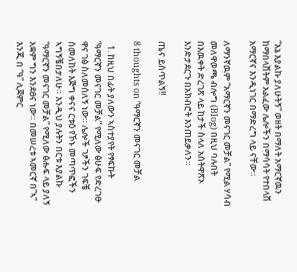“እኔ እያልኩ ያለሁትኝ” ወዘት በማለት አማርኛዉን ከማበላሸትም አልፈው ሌሎችን በማሳሳት የተበላሸ አማርኛና እንዲነገር በማድረግ ላይ ናቸው።

ለማንኛዉም “አማርኛን መናገር መቻል” የሚል ሃሳብ መለዋወጫ ብሎግ (Blog) በዚህ ባሉበት በእዉቀት ድረገጽ ላይ ከታች ስላለ አሰትዋጽኦ እንድታደርጉ በአክብሮት እንጠይቃለን።

ጤና ይስጥልኝ!!

8 thoughts on “ዓማርኛን መናገር መቻል

  1. ከዚህ በፊት ያለውን ኣስተያየት የፃፍኩት “ዓማርኛን መናገር መቻል” የሚለው ፅሁፍ የድረገፁ ዋና ገፅ ስለመሰለኝ ነው። ሌሎች ገፆችን ገፍቼ ስመለከት እጅግ ቀናና ርቱዕ የኾኑ መጣጥፎችን ኣግኝቼበታለሁ። እንዲህ ያሉትን በርቱ እያልኩ “ዓማርኛን መናገር መቻል” የሚለው ፅሑፍ ላይ ያለኝ አቋም ግን እንደፀና ነው። በመሠረቱ ኣመርኛ በ”ኣ” እንጂ በ “ዓ” ሊጀምር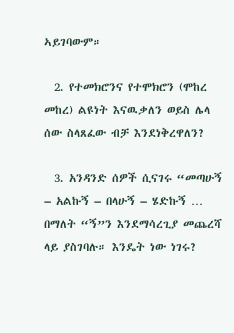ኣይገባውም።

  2. የተመክሮንና የተሞክሮን (ሞከረ መከረ) ልዩነት እናዉቃለን ወይስ ሌላ ሰው ስላጸፈው ብቻ እንደነቅረዋለን?

  3. አንዳንድ ሰዎች ሲናገሩ “መጣሁኝ – አልኩኝ – በላሁኝ – ሄድኩኝ … በማለት “ኝ”ን እንደማሳረጊያ መጨረሻ ላይ ያስገባሉ። እንዴት ነው ነገሩ?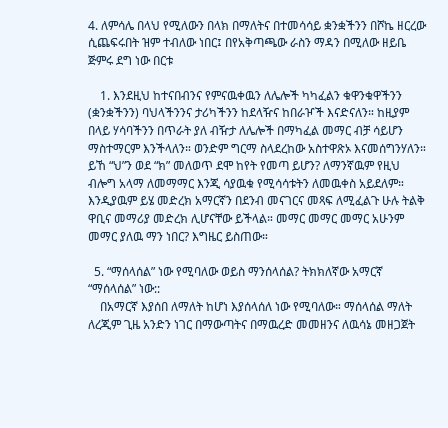4. ለምሳሌ በላህ የሚለውን በላክ በማለትና በተመሳሳይ ቋንቋችንን በሾኬ ዘርረው ሲጨፍሩበት ዝም ተብለው ነበር፤ በየአቅጣጫው ራስን ማዳን በሚለው ዘይቤ ጅምሩ ደግ ነው በርቱ

    1. እንደዚህ ከተናበብንና የምናዉቀዉን ለሌሎች ካካፈልን ቁዋንቁዋችንን (ቋንቋችንን) ባህላችንንና ታሪካችንን ከደላዥና ከበራዦች እናድናለን። ከዚያም በላይ ሃሳባችንን በጥራት ያለ ብዥታ ለሌሎች በማካፈል መማር ብቻ ሳይሆን ማስተማርም እንችላለን። ወንድም ግርማ ስላደረከው አስተዋጽኦ እናመሰግንሃለን። ይኸ “ህ”ን ወደ “ክ” መለወጥ ደሞ ከየት የመጣ ይሆን? ለማንኛዉም የዚህ ብሎግ አላማ ለመማማር እንጂ ሳያዉቁ የሚሳሳቱትን ለመዉቀስ አይደለም። እንዲያዉም ይሄ መድረክ አማርኛን በደንብ መናገርና መጻፍ ለሚፈልጉ ሁሉ ትልቅ ዋቢና መማሪያ መድረክ ሊሆናቸው ይችላል። መማር መማር መማር አሁንም መማር ያለዉ ማን ነበር? እግዜር ይስጠው።

  5. “ማሰላሰል” ነው የሚባለው ወይስ ማንሰላሰል? ትክክለኛው አማርኛ “ማሰላሰል” ነው::
    በአማርኛ እያሰበ ለማለት ከሆነ እያሰላሰለ ነው የሚባለው። ማሰላሰል ማለት ለረጂም ጊዜ አንድን ነገር በማውጣትና በማዉረድ መመዘንና ለዉሳኔ መዘጋጀት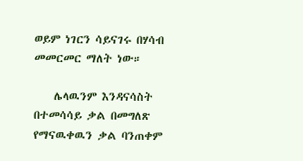ወይም ነገርን ሳይናገሩ በሃሳብ መመርመር ማለት ነው።

    ሌላዉንም እንዳናሳስት በተመሳሳይ ቃል በመግለጽ የማናዉቀዉን ቃል ባንጠቀም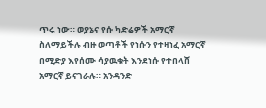ጥሩ ነው። ወያኔና የሱ ካድሬዎች አማርኛ ስለማይችሉ ብዙ ወጣቶች የነሱን የተዛነፈ አማርኛ በሚድያ እየሰሙ ሳያዉቁት እንደነሱ የተበላሸ አማርኛ ይናገራሉ። አንዳንድ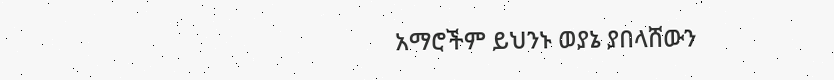አማሮችም ይህንኑ ወያኔ ያበላሸውን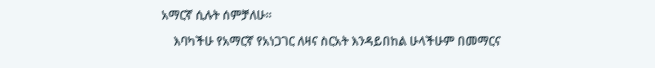አማርኛ ሲሉት ሰምቻለሁ።

    እባካችሁ የአማርኛ የአነጋገር ለዛና ስርአት እንዳይበከል ሁላችሁም በመማርና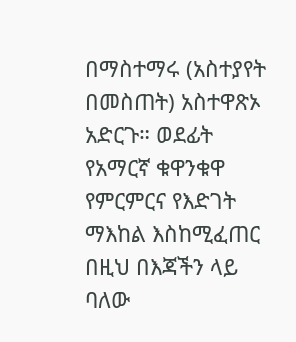በማስተማሩ (አስተያየት በመስጠት) አስተዋጽኦ አድርጉ። ወደፊት የአማርኛ ቁዋንቁዋ የምርምርና የእድገት ማእከል እስከሚፈጠር በዚህ በእጃችን ላይ ባለው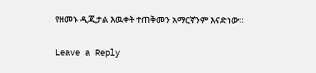የዘመኑ ዲጂታል እዉቀት ተጠቅመን አማርኛንም እናድነው።

Leave a Reply